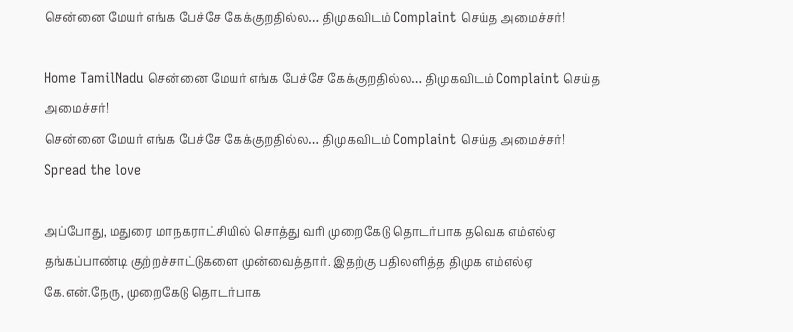சென்னை மேயர் எங்க பேச்சே கேக்குறதில்ல… திமுகவிடம் Complaint செய்த அமைச்சர்!

Home TamilNadu சென்னை மேயர் எங்க பேச்சே கேக்குறதில்ல… திமுகவிடம் Complaint செய்த அமைச்சர்!
சென்னை மேயர் எங்க பேச்சே கேக்குறதில்ல… திமுகவிடம் Complaint செய்த அமைச்சர்!
Spread the love

அப்போது, மதுரை மாநகராட்சியில் சொத்து வரி முறைகேடு தொடர்பாக தவெக எம்எல்ஏ தங்கப்பாண்டி குற்றச்சாட்டுகளை முன்வைத்தார். இதற்கு பதிலளித்த திமுக எம்எல்ஏ கே.என்.நேரு, முறைகேடு தொடர்பாக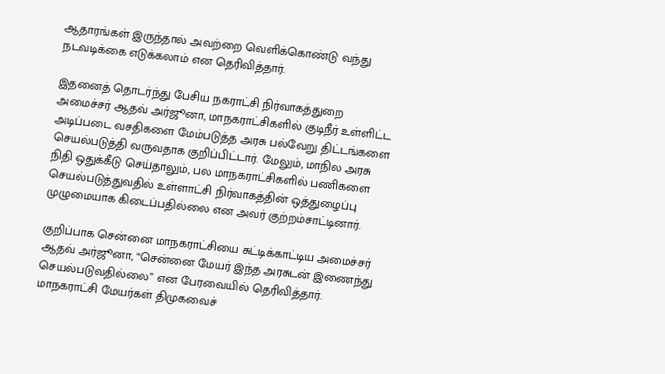ஆதாரங்கள் இருந்தால் அவற்றை வெளிக்கொண்டு வந்து நடவடிக்கை எடுக்கலாம் என தெரிவித்தார்.

இதனைத் தொடர்ந்து பேசிய நகராட்சி நிர்வாகத்துறை அமைச்சர் ஆதவ் அர்ஜூனா, மாநகராட்சிகளில் குடிநீர் உள்ளிட்ட அடிப்படை வசதிகளை மேம்படுத்த அரசு பல்வேறு திட்டங்களை செயல்படுத்தி வருவதாக குறிப்பிட்டார். மேலும், மாநில அரசு நிதி ஒதுக்கீடு செய்தாலும், பல மாநகராட்சிகளில் பணிகளை செயல்படுத்துவதில் உள்ளாட்சி நிர்வாகத்தின் ஒத்துழைப்பு முழுமையாக கிடைப்பதில்லை என அவர் குற்றம்சாட்டினார்.

குறிப்பாக சென்னை மாநகராட்சியை சுட்டிக்காட்டிய அமைச்சர் ஆதவ் அர்ஜூனா, “சென்னை மேயர் இந்த அரசுடன் இணைந்து செயல்படுவதில்லை” என பேரவையில் தெரிவித்தார். மாநகராட்சி மேயர்கள் திமுகவைச்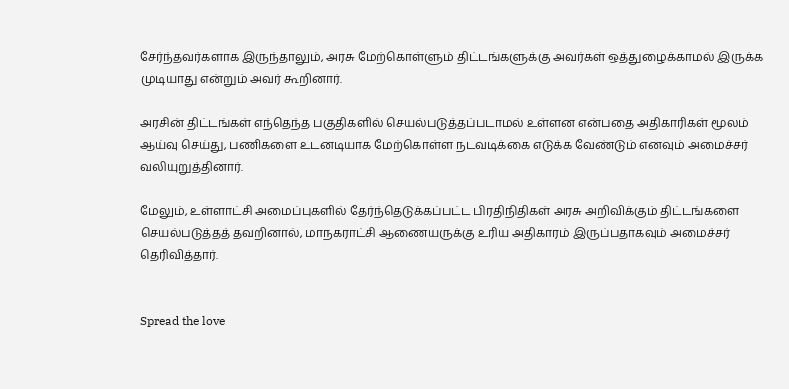சேர்ந்தவர்களாக இருந்தாலும், அரசு மேற்கொள்ளும் திட்டங்களுக்கு அவர்கள் ஒத்துழைக்காமல் இருக்க முடியாது என்றும் அவர் கூறினார்.

அரசின் திட்டங்கள் எந்தெந்த பகுதிகளில் செயல்படுத்தப்படாமல் உள்ளன என்பதை அதிகாரிகள் மூலம் ஆய்வு செய்து, பணிகளை உடனடியாக மேற்கொள்ள நடவடிக்கை எடுக்க வேண்டும் எனவும் அமைச்சர் வலியுறுத்தினார்.

மேலும், உள்ளாட்சி அமைப்புகளில் தேர்ந்தெடுக்கப்பட்ட பிரதிநிதிகள் அரசு அறிவிக்கும் திட்டங்களை செயல்படுத்தத் தவறினால், மாநகராட்சி ஆணையருக்கு உரிய அதிகாரம் இருப்பதாகவும் அமைச்சர் தெரிவித்தார்.


Spread the love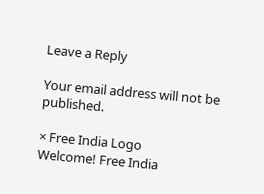Leave a Reply

Your email address will not be published.

× Free India Logo
Welcome! Free India